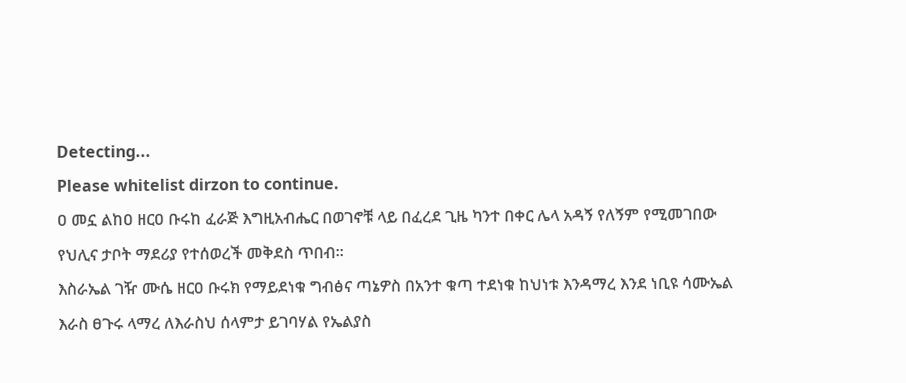Detecting...
Please whitelist dirzon to continue.
ዐ መኗ ልከዐ ዘርዐ ቡሩከ ፈራጅ እግዚአብሔር በወገኖቹ ላይ በፈረደ ጊዜ ካንተ በቀር ሌላ አዳኝ የለኝም የሚመገበው የህሊና ታቦት ማደሪያ የተሰወረች መቅደስ ጥበብ።
እስራኤል ገዥ ሙሴ ዘርዐ ቡሩክ የማይደነቁ ግብፅና ጣኔዎስ በአንተ ቁጣ ተደነቁ ከህነቱ እንዳማረ እንደ ነቢዩ ሳሙኤል እራስ ፀጉሩ ላማረ ለእራስህ ሰላምታ ይገባሃል የኤልያስ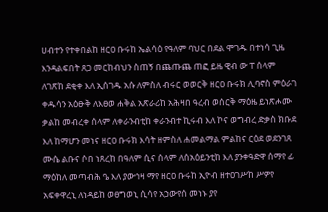ሀብተን የተቀበልከ ዘርዐ ቡሩከ ኤልሳዕ የዓለም ባህር በደል ሞገዱ በተነሳ ጊዜ እንዳልፍበት ጸጋ መርከብህን ስጠኝ በጨጡጨ ጠፎ ይዜ ዊብ ው ፐ ሰላም ለገጽከ ደቂቀ እለ ኢሰገዱ አሱ ለምስለ ብሩር ወወርቅ ዘርዐ ቡሩክ ሊባኖስ ምዕራገ ቀዱሳን አዕፁቅ ለእፀወ ሐቅል አጽራሪከ አሕዛበ ዓረብ ወሰርቅ ማዕዜ ይነጽሖሙ ቃልከ መብረቀ ሰላም ለቀራንብቲከ ቀራንብተ ኪሩብ እለ ኮና ወግብረ ድቃስ ክቡደ እለ ከማሆን መነና ዘርዐ ቡሩክ እሳት ዘምስለ ሐመልማል ምልከና ርዕደ ወደንገጸ ሙሴ ልቡና ሶበ ነጸረከ በዓለም ሲና ሰላም ለሰአዕይንቲከ እለ ያንቀዓድዋ ሰማየ ፊ ማዕከለ መጣብሕ ዔ እለ ያውኅዛ ማየ ዘርዐ ቡሩከ ኢዮብ ዘተዐገሥከ ሥዎየ አፍቀዋረኒ ለነዳይከ ወፀግወኒ ሲሳየ አኃውየሰ መነኑ ያየ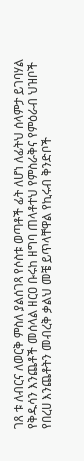ገጸ ቱ ለብርና ለወርቅ ምስለ ያልሰገጻ የሶስቱ ወጣቶች ፊት ለሆነ ለፊትህ ሰላምታ ይገባሃል የቅዱሳን እንጨቶች መሰላል ዘርዐ ቡሩከ ዘግባ ጠላቶተህ የምስራቅና የምዕራብ ህዝቦች የበረሀ እንጨቶትን መብረቅ ቃልህ መቼ ይጥላቸዋል የኪሩብ ቅንድቦች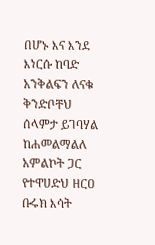በሆኑ እና እንደ እነርሱ ከባድ አንቅልፍን ለናቁ ቅንድቦቸህ ሰላምታ ይገባሃል ከሐመልማልለ አምልኮት ጋር የተዋሀድህ ዘርዐ ቡሩክ እሳት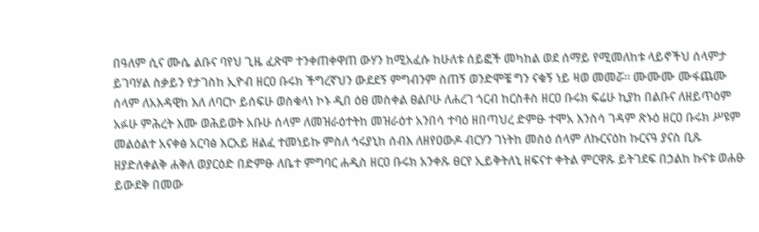በዓለም ሲና ሙሴ ልቡና ባየህ ጊዜ ፈጽሞ ተንቀጠቀዋጠ ውሃን ከሚአፈሱ ከሁለቱ ሰይፎች መካከል ወደ ሰማይ የሚመለከቱ ላይኖችህ ሰላምታ ይገባሃል ስቃይን የታገስከ ኢዮብ ዘርዐ ቡሩክ ችግረኛህን ውደደኝ ምግብንም ስጠኝ ወንድሞቼ ግን ናቁኝ ነይ ዛወ መመሯ። ሙሙሙ ሙፋጨሙ ሰላም ለአእዳዊከ እለ ለባርኮ ይሰፍሁ ወስቁላነ ኮኑ ዲበ ዕፀ መስቀል ፀልቦሁ ለሐረገ ጎርብ ከርስቶስ ዘርዐ ቡሩክ ፍሬሁ ኪያከ በልቡና ለዘይጥዕም አፉሁ ምሕረት እሙ ወሕይወት አቡሁ ሰላም ለመዝራዕተትከ መዝራዕተ አንበሳ ተባዕ ዘበጣህረ ድምፁ ተሞአ እንስሳ ገዳም ጽኑዕ ዘርዐ ቡሩክ ሥዩም መልዕልተ አናቀፅ አርባፅ እርአይ ዘልፈ ተመነይኩ ምስለ ኅሩያኒከ ሰብእ ለዘየዐውዶ ብርሃን ገነትከ መስዕ ሰላም ለኩርናዕከ ኩርናዓ ያናስ ቢጹ ዘያድለቀልቅ ሐቅለ ወያርዕድ በድምፁ ለቤተ ምግባር ሐዲስ ዘርዐ ቡሩክ አንቀጹ ፀርየ ኢይቅትለኒ ዘፍናተ ቀትል ምርዋጹ ይትገደፍ በኃልከ ኩናቱ ወሐፁ ይውደቅ በመው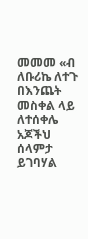መመመ «ብ ለቡሪኬ ለተጉ በእንጨት መስቀል ላይ ለተሰቀሌ አጆችህ ሰላምታ ይገባሃል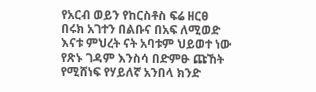የአርብ ወይን የከርስቶስ ፍሬ ዘርፀ በሩክ አገተን በልቡና በአፍ ለሚወድ እናቱ ምህረት ናት አባቱም ህይወተ ነው የጽኑ ገዳም እንስሳ በድምፁ ጩኸት የሚሸነፍ የሃይለኛ አንበላ ክንድ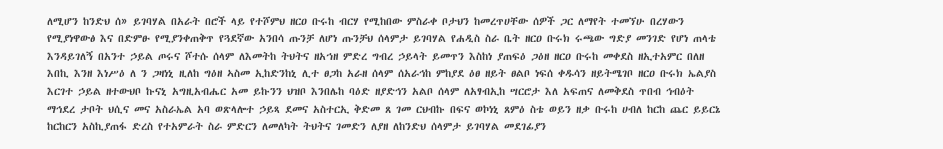ለሚሆን ከንድህ ሰ» ይገባሃል በአራት በሮች ላይ የተሾምህ ዘርዐ ቡሩከ ብርሃ የሚከበው ምስራቀ ቦታህን ከመረጥሀቸው ሰዎች ጋር ለማየት ተመኘሁ በረሃውን የሚያነዋውፅ እና በድምፁ የሚያንቀጠቅጥ የጓደኛው አንበሳ ጡንቻ ለሆነ ጡንቻህ ሰላምታ ይገባሃል የሐዲስ ስራ ቤት ዘርዐ ቡሩክ ሩጫው ግድያ መንገድ የሆነ ጠላቴ እንዳይገለኝ በአንተ ኃይል ጦሩና ሾተሱ ሰላም ለእመትከ ትህትና ዘአኀዘ ምድረ ግብረ ኃይላት ይመጥን እስከነ ያጠፍዕ ጋዕዘ ዘርዐ ቡሩከ መቀደስ ዘኢተአምር በለዘ እበኪ እንዘ እነሥዕ ለ ን ጋዛነኒ ዚለከ ግዕዘ ኣስመ ኢከድንከኒ ሊተ ፀጋከ አራዘ ሰላም ሰአራኅከ ምከያደ ዕፀ ዘይት ፀልቦ ነፍሰ ቀዱሳን ዘይትሜገቦ ዘርዐ ቡሩክ ኤልያስ እርገተ ኃይል ዘተውህቦ ኩናኒ አግዚአብሔር አመ ይኩንን ህዝቦ እንበሌከ ባዕድ ዘያድኅን አልቦ ሰላም ለአፃብኢከ ሣርሮታ እለ አፍጠና ለመቅደስ ጥበብ ኅብዕት ማኅደረ ታቦት ህሲና መና አስራኤል አባ ወጽላሎተ ኃይጻ ደመና አስተርኢ ቅድመ ጸ ገመ ርህብኩ በፍና ወኮነኒ ጸምዕ ስቴ ወይን ዘቃ ቡሩከ ሀብለ ከርከ ጨር ይይርኔ ከርከርን አስኪያጠፋ ድረስ የተአምራት ስራ ምድርን ለመለካት ትህትና ገመድን ለያዘ ለከንድህ ሰላምታ ይገባሃል መደገፊያን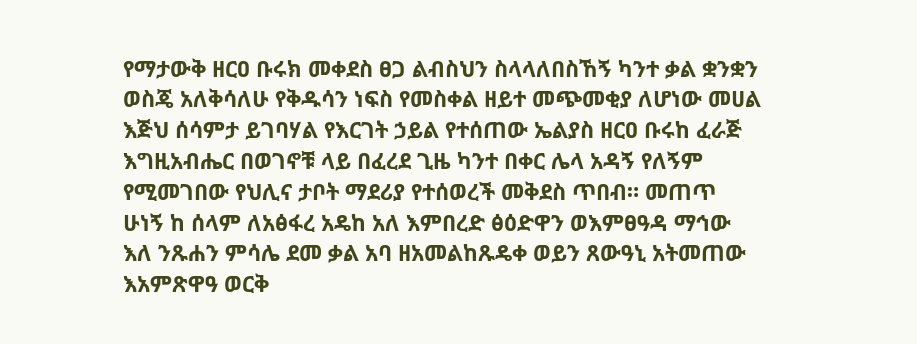የማታውቅ ዘርዐ ቡሩክ መቀደስ ፀጋ ልብስህን ስላላለበስኸኝ ካንተ ቃል ቋንቋን ወስጄ አለቅሳለሁ የቅዱሳን ነፍስ የመስቀል ዘይተ መጭመቂያ ለሆነው መሀል እጅህ ሰሳምታ ይገባሃል የእርገት ኃይል የተሰጠው ኤልያስ ዘርዐ ቡሩከ ፈራጅ እግዚአብሔር በወገኖቹ ላይ በፈረደ ጊዜ ካንተ በቀር ሌላ አዳኝ የለኝም የሚመገበው የህሊና ታቦት ማደሪያ የተሰወረች መቅደስ ጥበብ። መጠጥ ሁነኝ ከ ሰላም ለአፅፋረ አዴከ አለ እምበረድ ፅዕድዋን ወእምፀዓዳ ማኅው እለ ንጹሐን ምሳሌ ደመ ቃል አባ ዘአመልከጹዴቀ ወይን ጸውዓኒ አትመጠው እአምጽዋዓ ወርቅ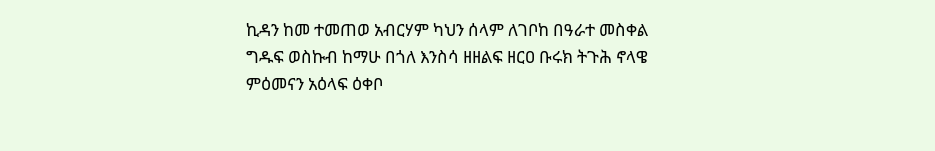ኪዳን ከመ ተመጠወ አብርሃም ካህን ሰላም ለገቦከ በዓራተ መስቀል ግዱፍ ወስኩብ ከማሁ በጎለ እንስሳ ዘዘልፍ ዘርዐ ቡሩክ ትጉሕ ኖላዌ ምዕመናን አዕላፍ ዕቀቦ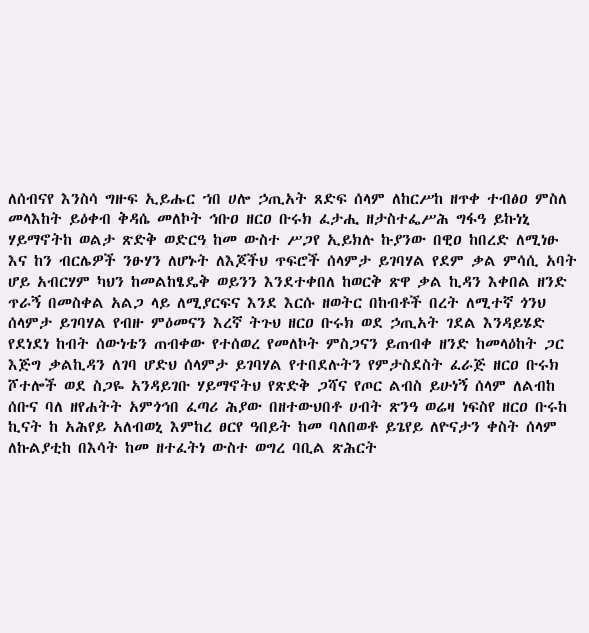ለሰብናየ እንስሳ ግዙፍ ኢይሑር ኀበ ሀሎ ኃጢአት ጸድፍ ሰላም ለከርሥከ ዘጥቀ ተብፅዐ ምስለ መላእከት ይዕቀብ ቅዳሴ መለኮት ኅቡዐ ዘርዐ ቡሩክ ፈታሒ ዘታስተፌሥሕ ግፋዓ ይኩነኒ ሃይማኖትከ ወልታ ጽድቅ ወድርዓ ከመ ውስተ ሥጋየ ኢይክሉ ኩያንው በዊዐ ከበረድ ለሚነፁ እና ከን ብርሌዎች ንፁሃን ለሆኑት ለእጆችህ ጥፍሮች ሰላምታ ይገባሃል የደም ቃል ምሳሲ አባት ሆይ አብርሃም ካህን ከመልከፄዴቅ ወይንን እንደተቀበለ ከወርቅ ጽዋ ቃል ኪዳን እቀበል ዘንድ ጥራኝ በመስቀል አልጋ ላይ ለሚያርፍና እንደ እርሱ ዘወትር በከብቶች በረት ለሚተኛ ጎንህ ሰላምታ ይገባሃል የብዙ ምዕመናን እረኛ ትጉህ ዘርዐ ቡሩክ ወደ ኃጢአት ገደል እንዳይሄድ የደነደነ ከብት ሰውነቴን ጠብቀው የተሰወረ የመለኮት ምስጋናን ይጠብቀ ዘንድ ከመላዕከት ጋር እጅግ ቃልኪዳን ለገባ ሆድህ ሰላምታ ይገባሃል የተበደሉትን የምታስደስት ፈራጅ ዘርዐ ቡሩክ ሾተሎች ወደ ስጋዬ አንዳይገቡ ሃይማኖትህ የጽድቅ ጋሻና የጦር ልብስ ይሁነኝ ሰላም ለልብከ ሰቡና ባለ ዘየሐትት አምጎኅበ ፈጣሪ ሕያው በዘተውህበቶ ሀብት ጽንዓ ወሬዛ ነፍስየ ዘርዐ ቡሩከ ኪናት ከ አሕየይ አለብወኒ እምከረ ፀርየ ዓበይት ከመ ባለበወቶ ይጌየይ ለዮናታን ቀስት ሰላም ለኩልያቲከ በእሳት ከመ ዘተፈትነ ውስተ ወግረ ባቢል ጽሕርት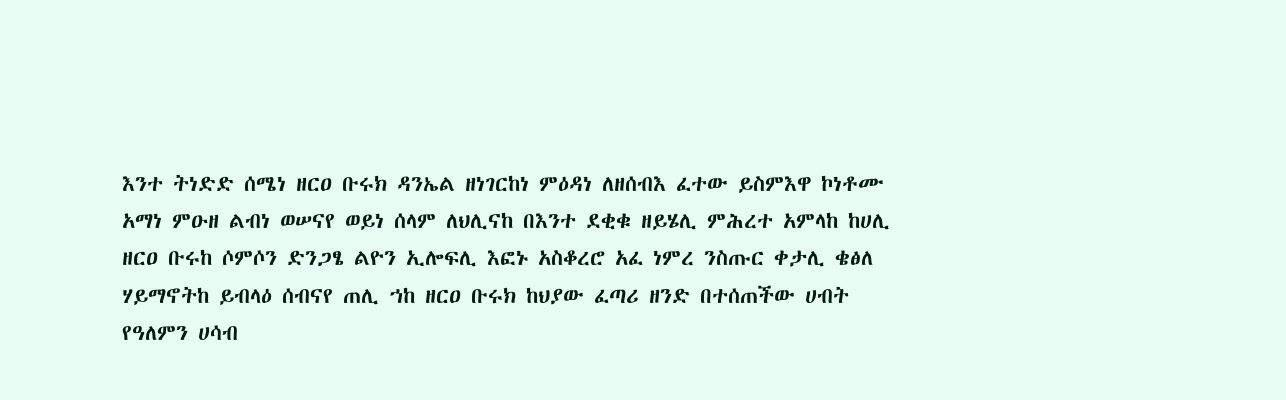እንተ ትነድድ ሰሜነ ዘርዐ ቡሩክ ዳንኤል ዘነገርከነ ምዕዳነ ለዘሰብእ ፈተው ይስምእዋ ኮነቶሙ አማነ ምዑዘ ልብነ ወሠናየ ወይነ ሰላም ለህሊናከ በእንተ ደቂቁ ዘይሄሊ ምሕረተ አምላከ ከሀሊ ዘርዐ ቡሩከ ሶምሶን ድንጋፄ ልዮን ኢሎፍሊ እፎኑ አስቆረሮ አፈ ነምረ ንስጡር ቀታሊ ቄፅለ ሃይማኖትከ ይብላዕ ሰብናየ ጠሊ ኀከ ዘርዐ ቡሩክ ከህያው ፈጣሪ ዘንድ በተሰጠችው ሀብት የዓለምን ሀሳብ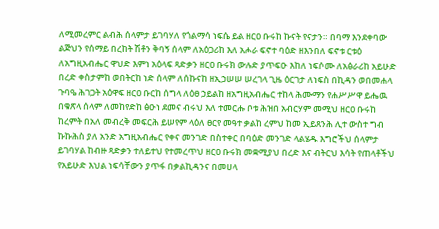ለሚመረምር ልብሕ ሰላምታ ይገባሃለ የጎልማሳ ነፍሴ ይል ዘርዐ ቡሩከ ኩናት የናታን። በባማ እንደቀባው ልጅህን የሰማይ በረከት ሽቶን ቅባኝ ሰላም ለአዕጋሪከ እለ አሖራ ፍኖተ ባዕድ ዘእንበለ ፍኖቱ ርቱዕ ለአግዚአብሔር ዋህድ እምነ አዕላፍ ጻድቃን ዘርዐ ቡሩክ ውሉድ ያጥፍዑ እከለ ነፍሶሙ ለአፅራሪከ አይሁድ በረድ ቀስታምከ ወበትርከ ነድ ሰላም ለሰኩናከ ዘኢኃሠሠ ሠረገላ ጊዜ ዕርገታ ለነፍስ በኪዳን ወበመሐላ ጉባዔ ሕገጋት አዕዋፍ ዘርዐ ቡርከ ሰግላ ለዕፀ ኃይልከ ዘአግዚአብሔር ተከላ ሕሙማን የሐሥሥዋ ይሔዉ በቁጽላ ሰላም ለመከየድከ ፅዑነ ደመና ብሩህ እለ ተመርሑ ቦቱ ሕዝበ አብርሃም መሚህ ዘርዐ ቡሩከ ከረምት በአለ መብረቅ መፍርሕ ይሠየም ላዕለ ፀርየ መዓተ ቃልከ ረምህ ከመ ኢይጸንሕ ሊተ ውስተ ግብ ኩኩሕስ ያለ አንድ አግዚአብሔር የቀና መንገድ በስተቀር በባዕድ መንገድ ላልሄዱ እግሮችህ ሰላምታ ይገባሃል ከብዙ ጻድቃን ተለይተህ የተመረጥህ ዘርዐ ቡሩክ መቋሚያህ በረድ እና ብትርህ እሳት የጠላቶችህ የአይሁድ እህል ነፍሳቸውን ያጥፋ በቃልኪዳንና በመሀላ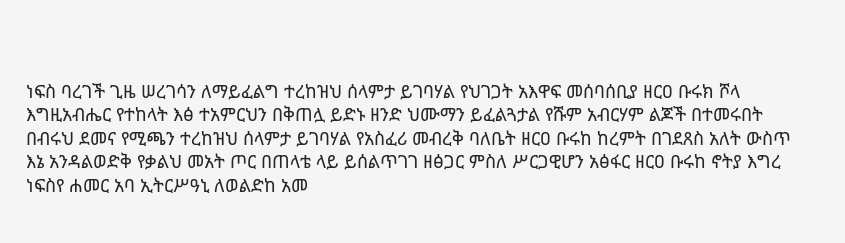ነፍስ ባረገች ጊዜ ሠረገሳን ለማይፈልግ ተረከዝህ ሰላምታ ይገባሃል የህገጋት አእዋፍ መሰባሰቢያ ዘርዐ ቡሩክ ሾላ እግዚአብሔር የተከላት እፅ ተአምርህን በቅጠሏ ይድኑ ዘንድ ህሙማን ይፈልጓታል የሹም አብርሃም ልጆች በተመሩበት በብሩህ ደመና የሚጫን ተረከዝህ ሰላምታ ይገባሃል የአስፈሪ መብረቅ ባለቤት ዘርዐ ቡሩከ ከረምት በገደጸስ አለት ውስጥ እኔ አንዳልወድቅ የቃልህ መአት ጦር በጠላቴ ላይ ይሰልጥገገ ዘፅጋር ምስለ ሥርጋዊሆን አፅፋር ዘርዐ ቡሩከ ኖትያ እግረ ነፍስየ ሐመር አባ ኢትርሥዓኒ ለወልድከ አመ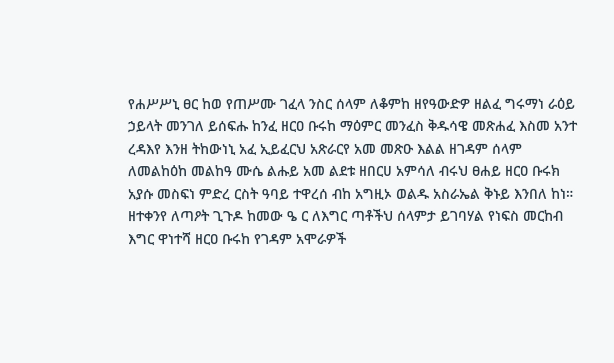የሐሥሥኒ ፀር ከወ የጠሥሙ ገፈላ ንስር ሰላም ለቆምከ ዘየዓውድዎ ዘልፈ ግሩማነ ራዕይ ኃይላት መንገለ ይሰፍሑ ከንፈ ዘርዐ ቡሩከ ማዕምር መንፈስ ቅዱሳዌ መጽሐፈ እስመ አንተ ረዳእየ እንዘ ትከውነኒ አፈ ኢይፈርህ አጽራርየ አመ መጽዑ እልል ዘገዳም ሰላም ለመልከዕከ መልከዓ ሙሴ ልሑይ አመ ልደቱ ዘበርሀ አምሳለ ብሩህ ፀሐይ ዘርዐ ቡሩክ አያሱ መስፍነ ምድረ ርስት ዓባይ ተዋረሰ ብከ አግዚኦ ወልዱ አስራኤል ቅኑይ እንበለ ከነ። ዘተቀንየ ለጣዖት ጊጉዶ ከመው ዔ ር ለእግር ጣቶችህ ሰላምታ ይገባሃል የነፍስ መርከብ እግር ዋነተሻ ዘርዐ ቡሩከ የገዳም አሞራዎች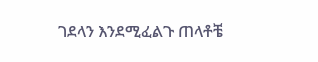ገደላን እንደሚፈልጉ ጠላቶቼ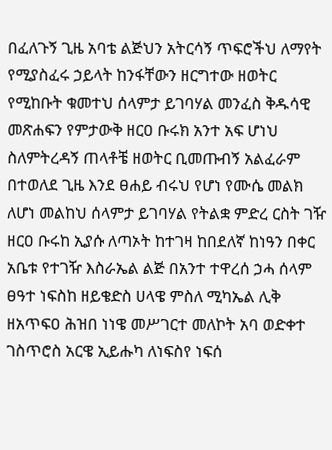በፈለጉኝ ጊዜ አባቴ ልጅህን አትርሳኝ ጥፍሮችህ ለማየት የሚያስፈሩ ኃይላት ከንፋቸውን ዘርግተው ዘወትር የሚከቡት ቁመተህ ሰላምታ ይገባሃል መንፈስ ቅዱሳዊ መጽሐፍን የምታውቅ ዘርዐ ቡሩክ አንተ አፍ ሆነህ ስለምትረዳኝ ጠላቶቼ ዘወትር ቢመጡብኝ አልፈራም በተወለደ ጊዜ እንደ ፀሐይ ብሩህ የሆነ የሙሴ መልክ ለሆነ መልከህ ሰላምታ ይገባሃል የትልቋ ምድረ ርስት ገዥ ዘርዐ ቡሩከ ኢያሱ ለጣኦት ከተገዛ ከበደለኛ ከነዓን በቀር አቤቱ የተገዥ እስራኤል ልጅ በአንተ ተዋረሰ ኃሓ ሰላም ፀዓተ ነፍስከ ዘይቄድስ ሀላዌ ምስለ ሚካኤል ሊቅ ዘአጥፍዐ ሕዝበ ነነዌ መሥገርተ መለኮት አባ ወድቀተ ገስጥሮስ አርዌ ኢይሑካ ለነፍስየ ነፍሰ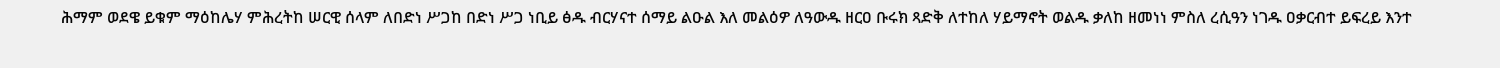ሕማም ወደዌ ይቁም ማዕከሌሃ ምሕረትከ ሠርዊ ሰላም ለበድነ ሥጋከ በድነ ሥጋ ነቢይ ፅዱ ብርሃናተ ሰማይ ልዑል እለ መልዕዎ ለዓውዱ ዘርዐ ቡሩክ ጻድቅ ለተከለ ሃይማኖት ወልዱ ቃለከ ዘመነነ ምስለ ረሲዓን ነገዱ ዐቃርብተ ይፍረይ እንተ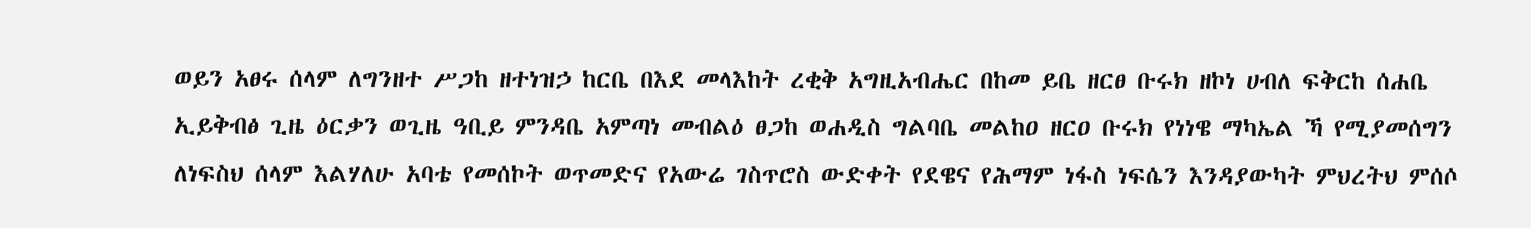ወይን አፀሩ ሰላም ለግንዘተ ሥጋከ ዘተነዝኃ ከርቤ በእደ መላእከት ረቂቅ አግዚአብሔር በከመ ይቤ ዘርፀ ቡሩክ ዘኮነ ሀብለ ፍቅርከ ሰሐቤ ኢይቅብፅ ጊዜ ዕርቃን ወጊዜ ዓቢይ ምንዳቤ አምጣነ መብልዕ ፀጋከ ወሐዲስ ግልባቤ መልከዐ ዘርዐ ቡሩክ የነነዌ ማካኤል ኻ የሚያመሰግን ለነፍስህ ሰላም እልሃለሁ አባቴ የመሰኮት ወጥመድና የአውሬ ገስጥሮስ ውድቀት የደዌና የሕማም ነፋስ ነፍሴን እንዳያውካት ምህረትህ ምሰሶ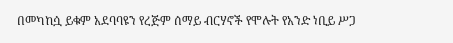በመካከሷ ይቁም አደባባዩን የረጅም ሰማይ ብርሃኖች የሞሉት የአንድ ነቢይ ሥጋ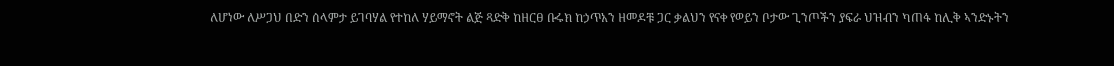ለሆነው ለሥጋህ በድን ሰላምታ ይገባሃል የተከለ ሃይማኖት ልጅ ጻድቅ ከዘርፀ ቡሩክ ከኃጥአን ዘመዶቹ ጋር ቃልህን የናቀ የወይን ቦታው ጊንጦችን ያፍራ ህዝብን ካጠፋ ከሊቅ ኣንድኑትን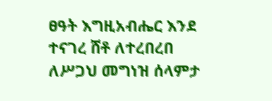ፀዓት እግዚአብሔር እንደ ተናገረ ሸቶ ለተረበረበ ለሥጋህ መግነዝ ሰላምታ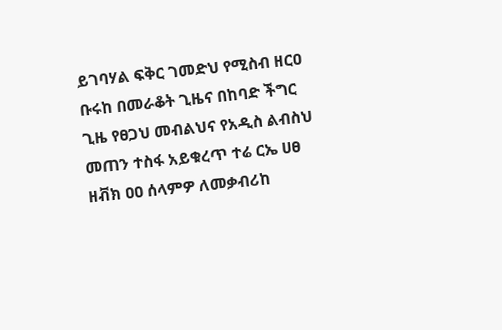ይገባሃል ፍቅር ገመድህ የሚስብ ዘርዐ ቡሩከ በመራቆት ጊዜና በከባድ ችግር ጊዜ የፀጋህ መብልህና የአዲስ ልብስህ መጠን ተስፋ አይቁረጥ ተሬ ርኤ ሀፀ ዘቭክ ዐዐ ሰላምዎ ለመቃብሪከ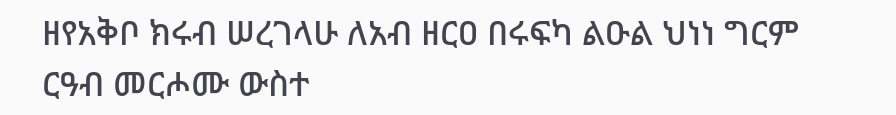ዘየአቅቦ ክሩብ ሠረገላሁ ለአብ ዘርዐ በሩፍካ ልዑል ህነነ ግርም ርዓብ መርሖሙ ውስተ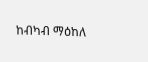ከብካብ ማዕከለ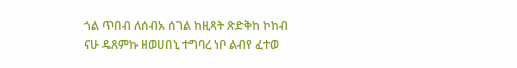ጎል ጥበብ ለሰብአ ሰገል ከዚጻት ጽድቅከ ኮከብ ናሁ ዴጸምኩ ዘወሀበኒ ተግባረ ነቦ ልብየ ፈተወ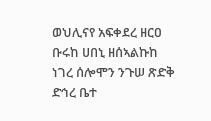ወህሊናየ አፍቀደረ ዘርዐ ቡሩከ ሀበኒ ዘሰኣልኩከ ነገረ ሰሎሞን ንጉሠ ጽድቅ ድኅረ ቤተ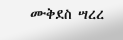ሙቅደስ ሣረረ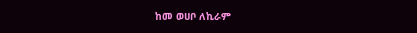ከመ ወሀቦ ለኪራም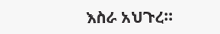እስራ አህጉረ።